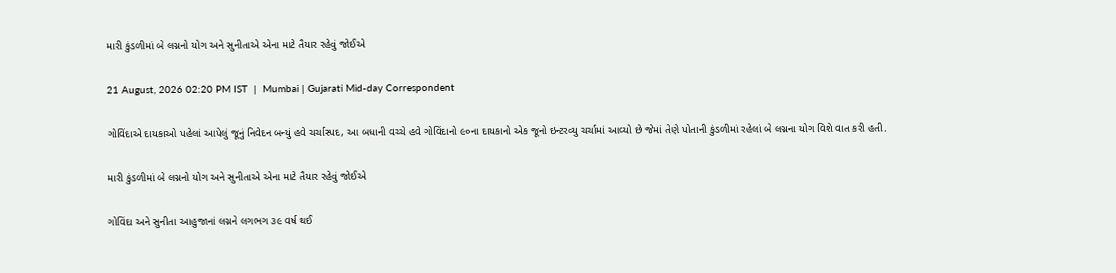મારી કુંડળીમાં બે લગ્નનો યોગ અને સુનીતાએ એના માટે તૈયાર રહેવું જોઈએ

21 August, 2026 02:20 PM IST  |  Mumbai | Gujarati Mid-day Correspondent

ગોવિંદાએ દાયકાઓ પહેલાં આપેલું જૂનું નિવેદન બન્યું હવે ચર્ચાસ્પદ, આ બધાની વચ્ચે હવે ગોવિંદાનો ૯૦ના દાયકાનો એક જૂનો ઇન્ટરવ્યુ ચર્ચામાં આવ્યો છે જેમાં તેણે પોતાની કુંડળીમાં રહેલાં બે લગ્નના યોગ વિશે વાત કરી હતી.

મારી કુંડળીમાં બે લગ્નનો યોગ અને સુનીતાએ એના માટે તૈયાર રહેવું જોઈએ

ગોવિંદા અને સુનીતા આહુજાનાં લગ્નને લગભગ ૩૯ વર્ષ થઈ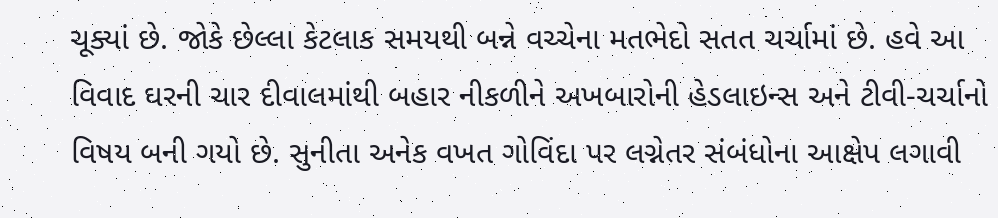ચૂક્યાં છે. જોકે છેલ્લા કેટલાક સમયથી બન્ને વચ્ચેના મતભેદો સતત ચર્ચામાં છે. હવે આ વિવાદ ઘરની ચાર દીવાલમાંથી બહાર નીકળીને અખબારોની હેડલાઇન્સ અને ટીવી-ચર્ચાનો વિષય બની ગયો છે. સુનીતા અનેક વખત ગોવિંદા પર લગ્નેતર સંબંધોના આક્ષેપ લગાવી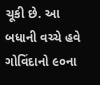ચૂકી છે. આ બધાની વચ્ચે હવે ગોવિંદાનો ૯૦ના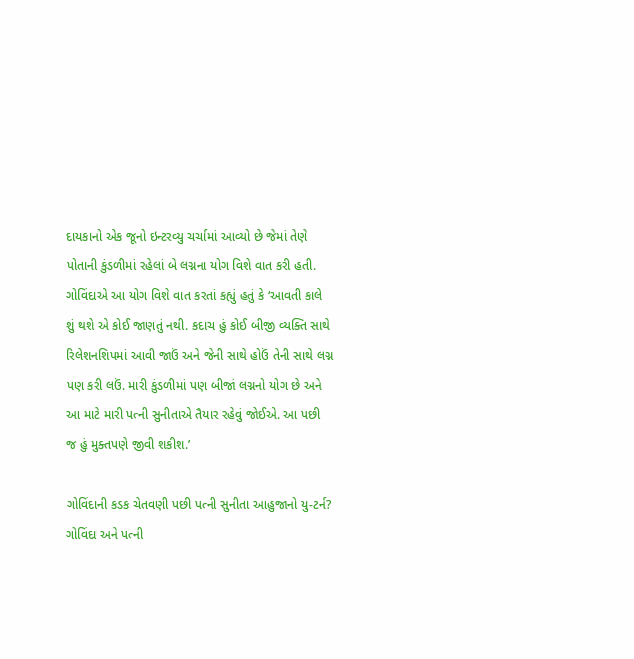દાયકાનો એક જૂનો ઇન્ટરવ્યુ ચર્ચામાં આવ્યો છે જેમાં તેણે પોતાની કુંડળીમાં રહેલાં બે લગ્નના યોગ વિશે વાત કરી હતી.
ગોવિંદાએ આ યોગ વિશે વાત કરતાં કહ્યું હતું કે ‘આવતી કાલે શું થશે એ કોઈ જાણતું નથી. કદાચ હું કોઈ બીજી વ્યક્તિ સાથે રિલેશનશિપમાં આવી જાઉં અને જેની સાથે હોઉં તેની સાથે લગ્ન પણ કરી લઉં. મારી કુંડળીમાં પણ બીજાં લગ્નનો યોગ છે અને આ માટે મારી પત્ની સુનીતાએ તૈયાર રહેવું જોઈએ. આ પછી જ હું મુક્તપણે જીવી શકીશ.’

ગોવિંદાની કડક ચેતવણી પછી પત્ની સુનીતા આહુજાનો યુ-ટર્ન?
ગોવિંદા અને પત્ની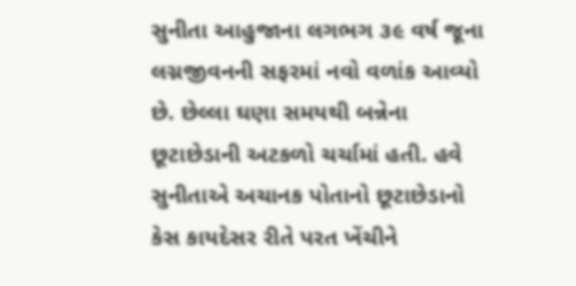સુનીતા આહુજાના લગભગ ૩૯ વર્ષ જૂના લગ્નજીવનની સફરમાં નવો વળાંક આવ્યો છે. છેલ્લા ઘણા સમયથી બન્નેના છૂટાછેડાની અટકળો ચર્ચામાં હતી. હવે સુનીતાએ અચાનક પોતાનો છૂટાછેડાનો કેસ કાયદેસર રીતે પરત ખેંચીને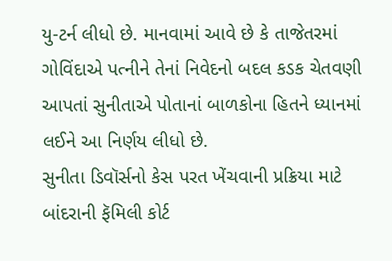યુ-ટર્ન લીધો છે. માનવામાં આવે છે કે તાજેતરમાં ગોવિંદાએ પત્નીને તેનાં નિવેદનો બદલ કડક ચેતવણી આપતાં સુનીતાએ પોતાનાં બાળકોના હિતને ધ્યાનમાં લઈને આ નિર્ણય લીધો છે.
સુનીતા ડિવૉર્સનો કેસ પરત ખેંચવાની પ્રક્રિયા માટે બાંદરાની ફૅમિલી કોર્ટ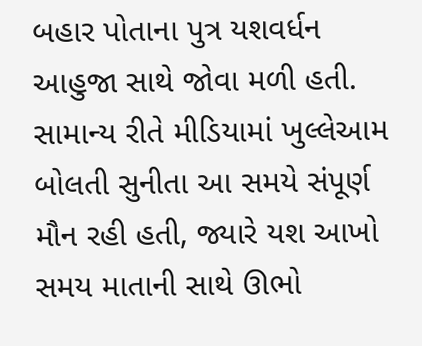બહાર પોતાના પુત્ર યશવર્ધન આહુજા સાથે જોવા મળી હતી. સામાન્ય રીતે મીડિયામાં ખુલ્લેઆમ બોલતી સુનીતા આ સમયે સંપૂર્ણ મૌન રહી હતી, જ્યારે યશ આખો સમય માતાની સાથે ઊભો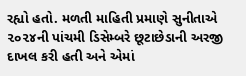રહ્યો હતો. મળતી માહિતી પ્રમાણે સુનીતાએ ૨૦૨૪ની પાંચમી ડિસેમ્બરે છૂટાછેડાની અરજી દાખલ કરી હતી અને એમાં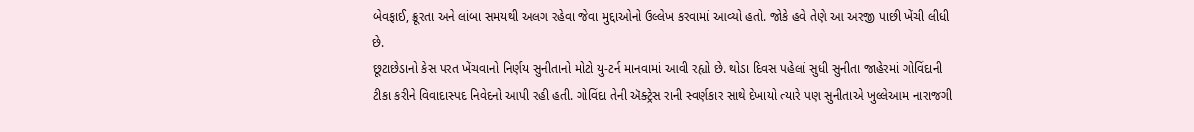બેવફાઈ, ક્રૂરતા અને લાંબા સમયથી અલગ રહેવા જેવા મુદ્દાઓનો ઉલ્લેખ કરવામાં આવ્યો હતો. જોકે હવે તેણે આ અરજી પાછી ખેંચી લીધી છે.
છૂટાછેડાનો કેસ પરત ખેંચવાનો નિર્ણય સુનીતાનો મોટો યુ-ટર્ન માનવામાં આવી રહ્યો છે. થોડા દિવસ પહેલાં સુધી સુનીતા જાહેરમાં ગોવિંદાની ટીકા કરીને વિવાદાસ્પદ નિવેદનો આપી રહી હતી. ગોવિંદા તેની ઍક્ટ્રેસ રાની સ્વર્ણકાર સાથે દેખાયો ત્યારે પણ સુનીતાએ ખુલ્લેઆમ નારાજગી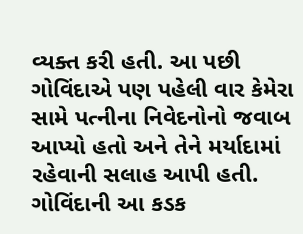વ્યક્ત કરી હતી. આ પછી ગોવિંદાએ પણ પહેલી વાર કેમેરા સામે પત્નીના નિવેદનોનો જવાબ આપ્યો હતો અને તેને મર્યાદામાં રહેવાની સલાહ આપી હતી. ગોવિંદાની આ કડક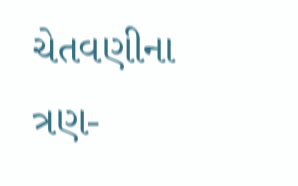ચેતવણીના ત્રણ-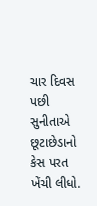ચાર દિવસ પછી સુનીતાએ છૂટાછેડાનો કેસ પરત ખેંચી લીધો.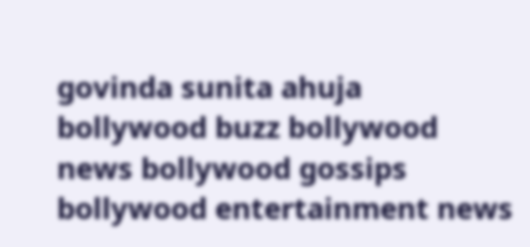govinda sunita ahuja bollywood buzz bollywood news bollywood gossips bollywood entertainment news